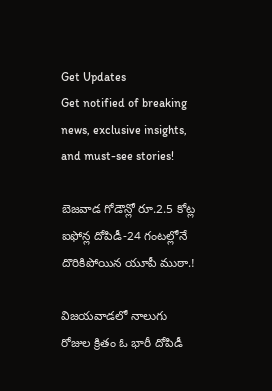Get Updates
Get notified of breaking news, exclusive insights, and must-see stories!

బెజవాడ గోడౌన్లో రూ.2.5 కోట్ల ఐఫోన్ల దోపిడీ-24 గంటల్లోనే దొరికిపోయిన యూపీ ముఠా.!

విజయవాడలో నాలుగు రోజుల క్రితం ఓ భారీ దోపిడీ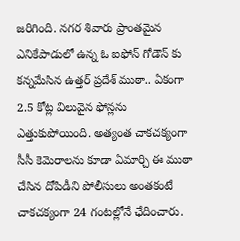జరిగింది. నగర శివారు ప్రాంతమైన ఎనికేపాడులో ఉన్న ఓ ఐఫోన్ గోడౌన్ కు కన్నమేసిన ఉత్తర్ ప్రదేశ్ ముఠా.. ఏకంగా 2.5 కోట్ల విలువైన ఫోన్లను ఎత్తుకుపోయింది. అత్యంత చాకచక్యంగా సీసీ కెమెరాలను కూడా ఏమార్చి ఈ ముఠా చేసిన దోపిడీని పోలీసులు అంతకంటే చాకచక్యంగా 24 గంటల్లోనే ఛేదించారు.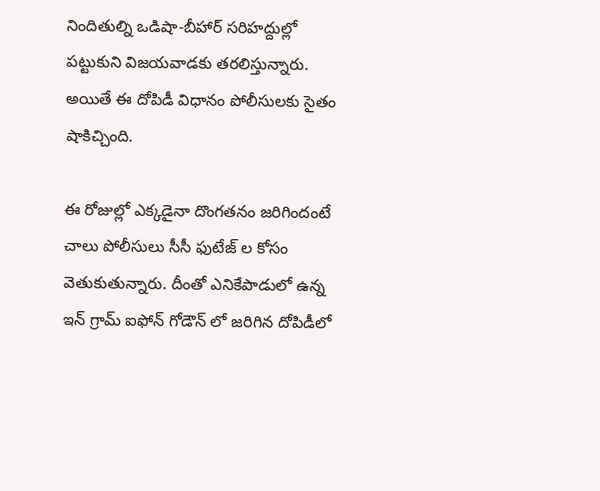నిందితుల్ని ఒడిషా-బీహార్ సరిహద్దుల్లో పట్టుకుని విజయవాడకు తరలిస్తున్నారు. అయితే ఈ దోపిడీ విధానం పోలీసులకు సైతం షాకిచ్చింది.

ఈ రోజుల్లో ఎక్కడైనా దొంగతనం జరిగిందంటే చాలు పోలీసులు సీసీ ఫుటేజ్ ల కోసం వెతుకుతున్నారు. దీంతో ఎనికేపాడులో ఉన్న ఇన్ గ్రామ్ ఐఫోన్ గోడౌన్ లో జరిగిన దోపిడీలో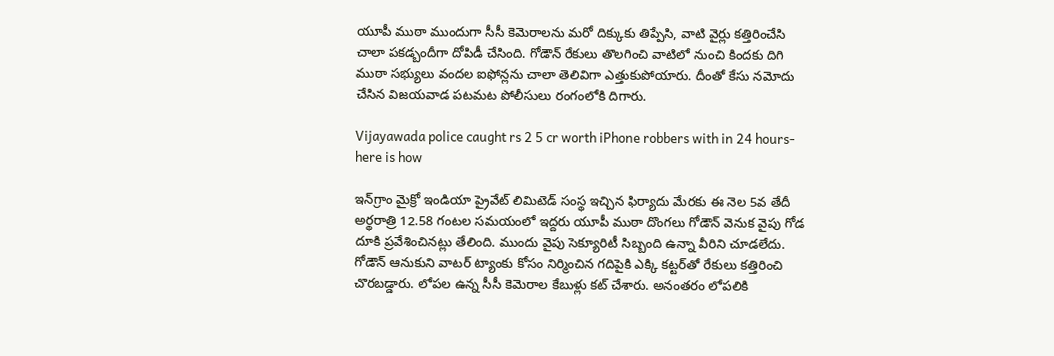యూపీ ముఠా ముందుగా సీసీ కెమెరాలను మరో దిక్కుకు తిప్పేసి, వాటి వైర్లు కత్తిరించేసి చాలా పకడ్బందీగా దోపిడీ చేసింది. గోడౌన్ రేకులు తొలగించి వాటిలో నుంచి కిందకు దిగి ముఠా సభ్యులు వందల ఐఫోన్లను చాలా తెలివిగా ఎత్తుకుపోయారు. దీంతో కేసు నమోదు చేసిన విజయవాడ పటమట పోలీసులు రంగంలోకి దిగారు.

Vijayawada police caught rs 2 5 cr worth iPhone robbers with in 24 hours- here is how

ఇన్‌గ్రాం మైక్రో ఇండియా ప్రైవేట్‌ లిమిటెడ్‌ సంస్థ ఇచ్చిన ఫిర్యాదు మేరకు ఈ నెల 5వ తేదీ అర్థరాత్రి 12.58 గంటల సమయంలో ఇద్దరు యూపీ ముఠా దొంగలు గోడౌన్ వెనుక వైపు గోడ దూకి ప్రవేశించినట్లు తేలింది. ముందు వైపు సెక్యూరిటీ సిబ్బంది ఉన్నా వీరిని చూడలేదు. గోడౌన్ ఆనుకుని వాటర్‌ ట్యాంకు కోసం నిర్మించిన గదిపైకి ఎక్కి కట్టర్‌తో రేకులు కత్తిరించి చొరబడ్డారు. లోపల ఉన్న సీసీ కెమెరాల కేబుళ్లు కట్‌ చేశారు. అనంతరం లోపలికి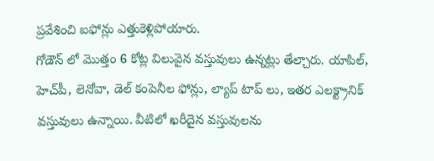ప్రవేశించి ఐఫోన్లు ఎత్తుకెళ్లిపోయారు.
గోడౌన్ లో మొత్తం 6 కోట్ల విలువైన వస్తువులు ఉన్నట్లు తేల్చారు. యాపిల్, హెచ్‌పీ, లెనోవా, డెల్ కంపెనీల ఫోన్లు, ల్యాప్ టాప్ లు, ఇతర ఎలక్ట్రానిక్‌ వస్తువులు ఉన్నాయి. వీటిలో ఖరీదైన వస్తువులను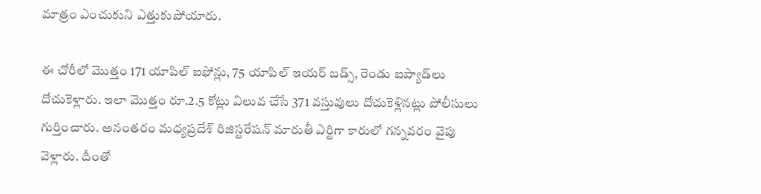మాత్రం ఎంచుకుని ఎత్తుకుపోయారు.

ఈ చోరీలో మొత్తం 171 యాపిల్‌ ఐఫోన్లు, 75 యాపిల్‌ ఇయర్‌ బడ్స్, రెండు ఐప్యాడ్‌లు దోచుకెళ్లారు. ఇలా మొత్తం రూ.2.5 కోట్లు విలువ చేసే 371 వస్తువులు దోచుకెళ్లినట్లు పోలీసులు గుర్తించారు. అనంతరం మధ్యప్రదేశ్ రిజిస్టరేషన్ మారుతీ ఎర్టిగా కారులో గన్నవరం వైపు వెళ్లారు. దీంతో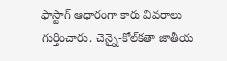ఫాస్టాగ్‌ ఆధారంగా కారు వివరాలు గుర్తించారు. చెన్నై-కోల్‌కతా జాతీయ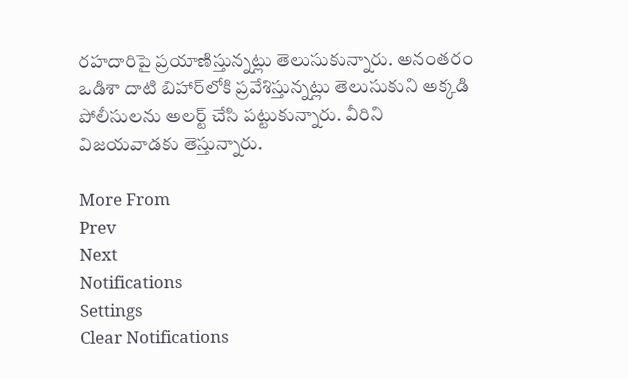రహదారిపై ప్రయాణిస్తున్నట్లు తెలుసుకున్నారు. అనంతరం ఒడిశా దాటి బిహార్‌లోకి ప్రవేశిస్తున్నట్లు తెలుసుకుని అక్కడి పోలీసులను అలర్ట్ చేసి పట్టుకున్నారు. వీరిని విజయవాడకు తెస్తున్నారు.

More From
Prev
Next
Notifications
Settings
Clear Notifications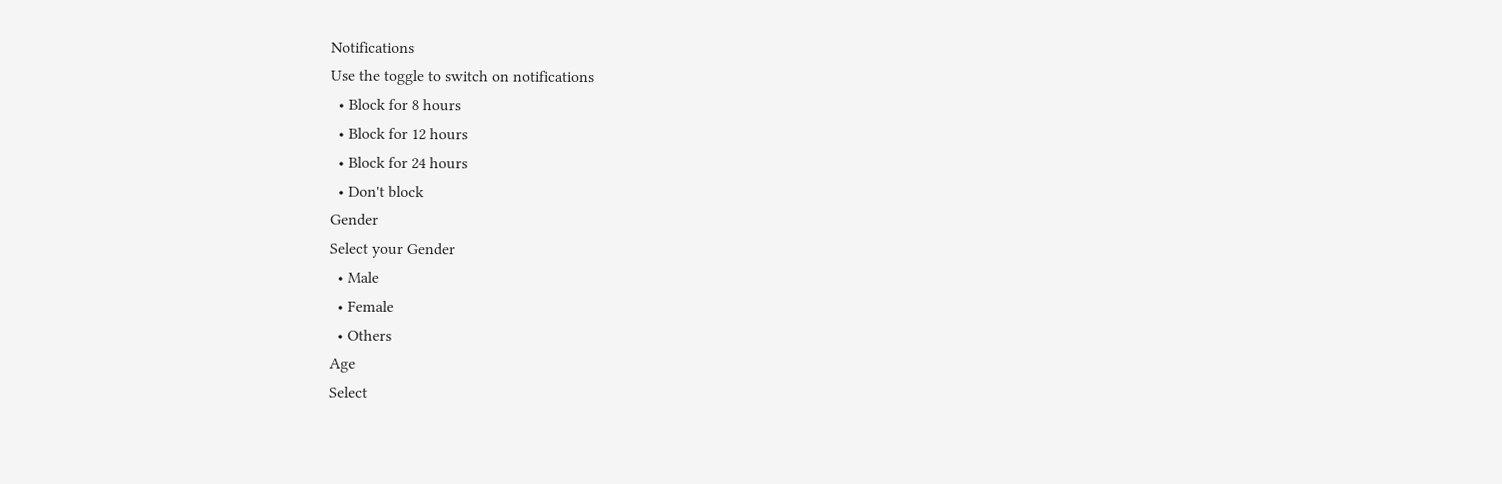Notifications
Use the toggle to switch on notifications
  • Block for 8 hours
  • Block for 12 hours
  • Block for 24 hours
  • Don't block
Gender
Select your Gender
  • Male
  • Female
  • Others
Age
Select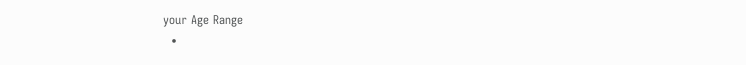your Age Range
  •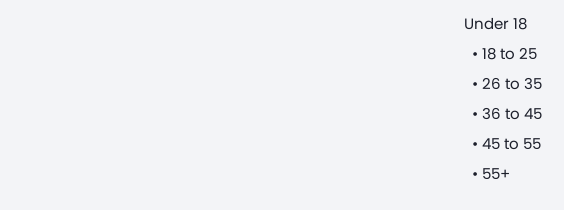Under 18
  • 18 to 25
  • 26 to 35
  • 36 to 45
  • 45 to 55
  • 55+